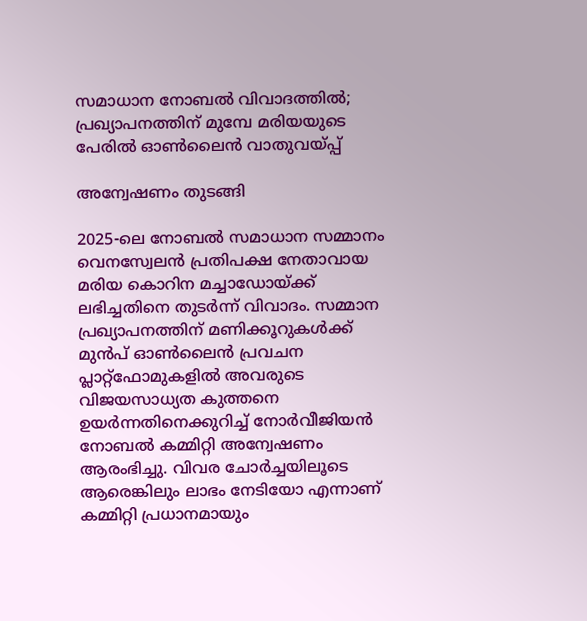സമാധാന നോബല്‍ വിവാദത്തില്‍; പ്രഖ്യാപനത്തിന് മുമ്പേ മരിയയുടെ പേരില്‍ ഓണ്‍ലൈന്‍ വാതുവയ്പ്പ്

അന്വേഷണം തുടങ്ങി

2025-ലെ നോബൽ സമാധാന സമ്മാനം വെനസ്വേലൻ പ്രതിപക്ഷ നേതാവായ മരിയ കൊറിന മച്ചാഡോയ്ക്ക് ലഭിച്ചതിനെ തുടർന്ന് വിവാദം. സമ്മാന പ്രഖ്യാപനത്തിന് മണിക്കൂറുകൾക്ക് മുൻപ് ഓൺലൈൻ പ്രവചന പ്ലാറ്റ്‌ഫോമുകളിൽ അവരുടെ വിജയസാധ്യത കുത്തനെ ഉയർന്നതിനെക്കുറിച്ച് നോർവീജിയൻ നോബൽ കമ്മിറ്റി അന്വേഷണം ആരംഭിച്ചു. വിവര ചോർച്ചയിലൂടെ ആരെങ്കിലും ലാഭം നേടിയോ എന്നാണ് കമ്മിറ്റി പ്രധാനമായും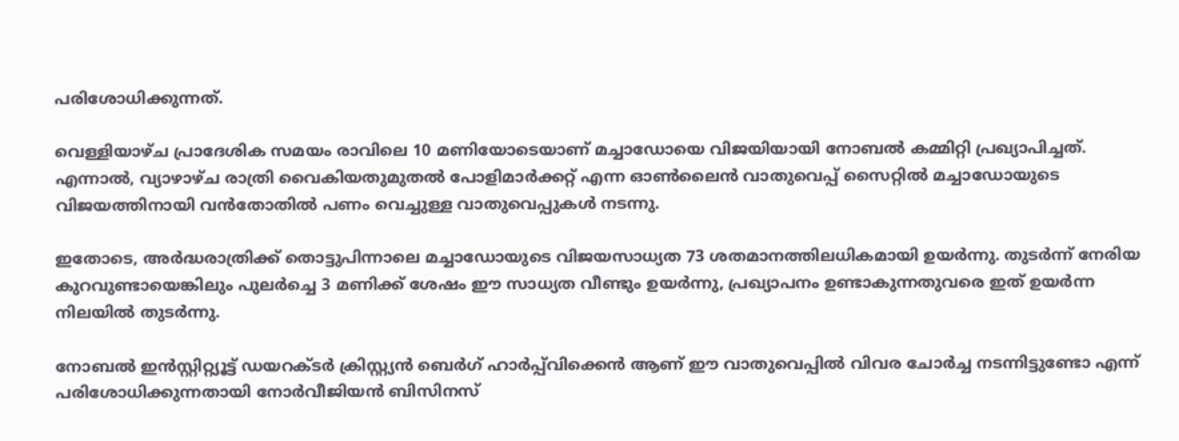പരിശോധിക്കുന്നത്.

വെള്ളിയാഴ്ച പ്രാദേശിക സമയം രാവിലെ 10 മണിയോടെയാണ് മച്ചാഡോയെ വിജയിയായി നോബൽ കമ്മിറ്റി പ്രഖ്യാപിച്ചത്. എന്നാൽ, വ്യാഴാഴ്ച രാത്രി വൈകിയതുമുതൽ പോളിമാർക്കറ്റ് എന്ന ഓൺലൈൻ വാതുവെപ്പ് സൈറ്റിൽ മച്ചാഡോയുടെ വിജയത്തിനായി വൻതോതിൽ പണം വെച്ചുള്ള വാതുവെപ്പുകൾ നടന്നു.

ഇതോടെ, അർദ്ധരാത്രിക്ക് തൊട്ടുപിന്നാലെ മച്ചാഡോയുടെ വിജയസാധ്യത 73 ശതമാനത്തിലധികമായി ഉയർന്നു. തുടർന്ന് നേരിയ കുറവുണ്ടായെങ്കിലും പുലർച്ചെ 3 മണിക്ക് ശേഷം ഈ സാധ്യത വീണ്ടും ഉയർന്നു, പ്രഖ്യാപനം ഉണ്ടാകുന്നതുവരെ ഇത് ഉയർന്ന നിലയിൽ തുടർന്നു.

നോബൽ ഇൻസ്റ്റിറ്റ്യൂട്ട് ഡയറക്ടർ ക്രിസ്റ്റ്യൻ ബെർഗ് ഹാർപ്പ്‌വിക്കെൻ ആണ് ഈ വാതുവെപ്പിൽ വിവര ചോർച്ച നടന്നിട്ടുണ്ടോ എന്ന് പരിശോധിക്കുന്നതായി നോർവീജിയൻ ബിസിനസ്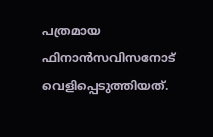പത്രമായ ഫിനാൻസവിസനോട് വെളിപ്പെടുത്തിയത്.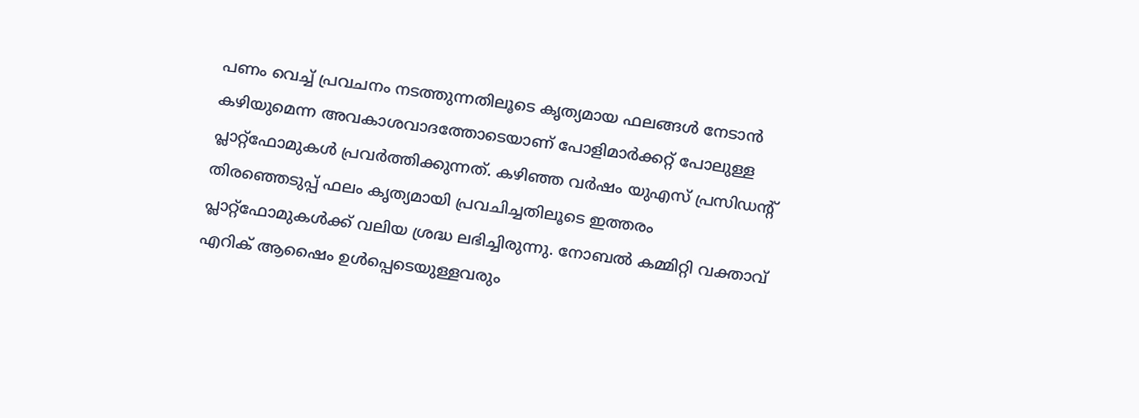പണം വെച്ച് പ്രവചനം നടത്തുന്നതിലൂടെ കൃത്യമായ ഫലങ്ങൾ നേടാൻ കഴിയുമെന്ന അവകാശവാദത്തോടെയാണ് പോളിമാർക്കറ്റ് പോലുള്ള പ്ലാറ്റ്‌ഫോമുകൾ പ്രവർത്തിക്കുന്നത്. കഴിഞ്ഞ വർഷം യുഎസ് പ്രസിഡന്റ് തിരഞ്ഞെടുപ്പ് ഫലം കൃത്യമായി പ്രവചിച്ചതിലൂടെ ഇത്തരം പ്ലാറ്റ്‌ഫോമുകൾക്ക് വലിയ ശ്രദ്ധ ലഭിച്ചിരുന്നു. നോബൽ കമ്മിറ്റി വക്താവ് എറിക് ആഷൈം ഉൾപ്പെടെയുള്ളവരും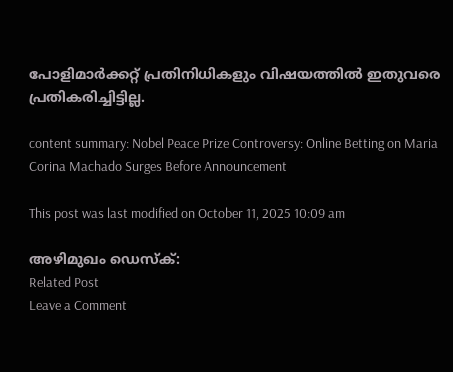പോളിമാർക്കറ്റ് പ്രതിനിധികളും വിഷയത്തിൽ ഇതുവരെ പ്രതികരിച്ചിട്ടില്ല.

content summary: Nobel Peace Prize Controversy: Online Betting on Maria Corina Machado Surges Before Announcement

This post was last modified on October 11, 2025 10:09 am

അഴിമുഖം ഡെസ്‌ക്:
Related Post
Leave a Comment